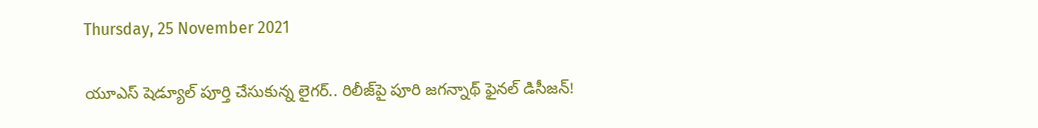Thursday, 25 November 2021

యూఎస్ షెడ్యూల్ పూర్తి చేసుకున్న లైగర్.. రిలీజ్‌పై పూరి జగన్నాథ్ ఫైనల్ డిసీజన్!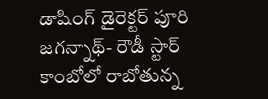డాషింగ్ డైరెక్టర్ పూరి జగన్నాథ్- రౌడీ స్టార్ కాంబోలో రాబోతున్న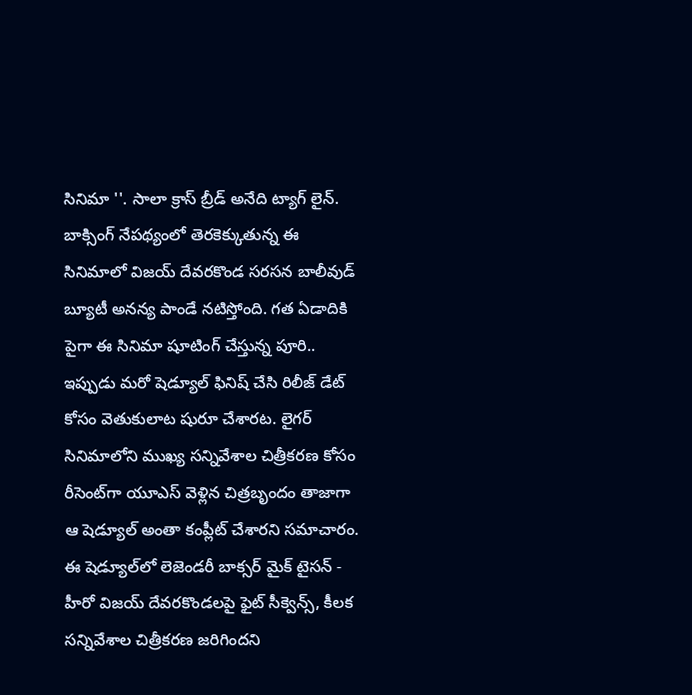సినిమా ''. సాలా క్రాస్ బ్రీడ్ అనేది ట్యాగ్ లైన్. బాక్సింగ్ నేపథ్యంలో తెరకెక్కుతున్న ఈ సినిమాలో విజయ్ దేవరకొండ సరసన బాలీవుడ్ బ్యూటీ అనన్య పాండే నటిస్తోంది. గత ఏడాదికి పైగా ఈ సినిమా షూటింగ్ చేస్తున్న పూరి.. ఇప్పుడు మరో షెడ్యూల్ ఫినిష్ చేసి రిలీజ్ డేట్ కోసం వెతుకులాట షురూ చేశారట. లైగర్ సినిమాలోని ముఖ్య సన్నివేశాల చిత్రీకరణ కోసం రీసెంట్‌గా యూఎస్ వెళ్లిన చిత్రబృందం తాజాగా ఆ షెడ్యూల్ అంతా కంప్లీట్ చేశారని సమాచారం. ఈ షెడ్యూల్‌లో లెజెండరీ బాక్సర్ మైక్ టైసన్ - హీరో విజయ్ దేవరకొండలపై ఫైట్ సీక్వెన్స్, కీలక సన్నివేశాల చిత్రీకరణ జరిగిందని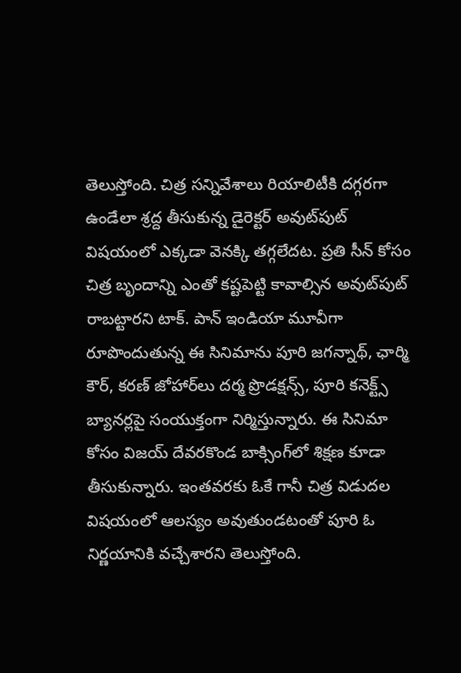తెలుస్తోంది. చిత్ర సన్నివేశాలు రియాలిటీకి దగ్గరగా ఉండేలా శ్రద్ద తీసుకున్న డైరెక్టర్ అవుట్‌పుట్ విషయంలో ఎక్కడా వెనక్కి తగ్గలేదట. ప్రతి సీన్ కోసం చిత్ర బృందాన్ని ఎంతో కష్టపెట్టి కావాల్సిన అవుట్‌పుట్ రాబట్టారని టాక్. పాన్ ఇండియా మూవీగా రూపొందుతున్న ఈ సినిమాను పూరి జగన్నాథ్, ఛార్మి కౌర్, కరణ్ జోహార్‌లు దర్మ ప్రొడక్షన్స్‌, పూరి కనెక్ట్స్ బ్యానర్లపై సంయుక్తంగా నిర్మిస్తున్నారు. ఈ సినిమా కోసం విజయ్ దేవరకొండ బాక్సింగ్‌లో‌ శిక్షణ కూడా తీసుకున్నారు. ఇంతవరకు ఓకే గానీ చిత్ర విడుదల విషయంలో ఆలస్యం అవుతుండటంతో పూరి ఓ నిర్ణయానికి వచ్చేశారని తెలుస్తోంది.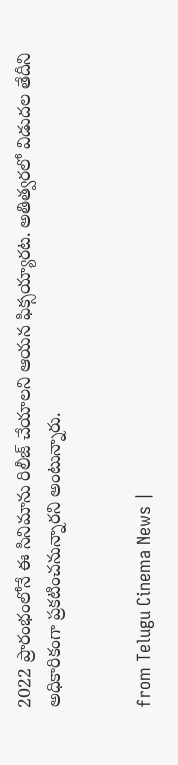2022 ప్రారంభంలోనే ఈ సినిమాను రిలీజ్ చేయాలని ఆయన ఫిక్సయ్యారట. అతిత్వరలో విడుదల తేదీని అధికారికంగా ప్రకటించనున్నారని అంటున్నారు.


from Telugu Cinema News |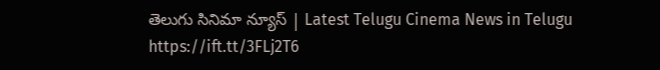తెలుగు సినిమా న్యూస్ | Latest Telugu Cinema News in Telugu https://ift.tt/3FLj2T6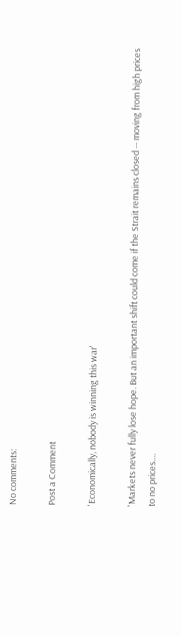No comments:

Post a Comment

'Economically, nobody is winning this war'

'Markets never fully lose hope. But an important shift could come if the Strait remains closed -- moving from high prices to no prices....